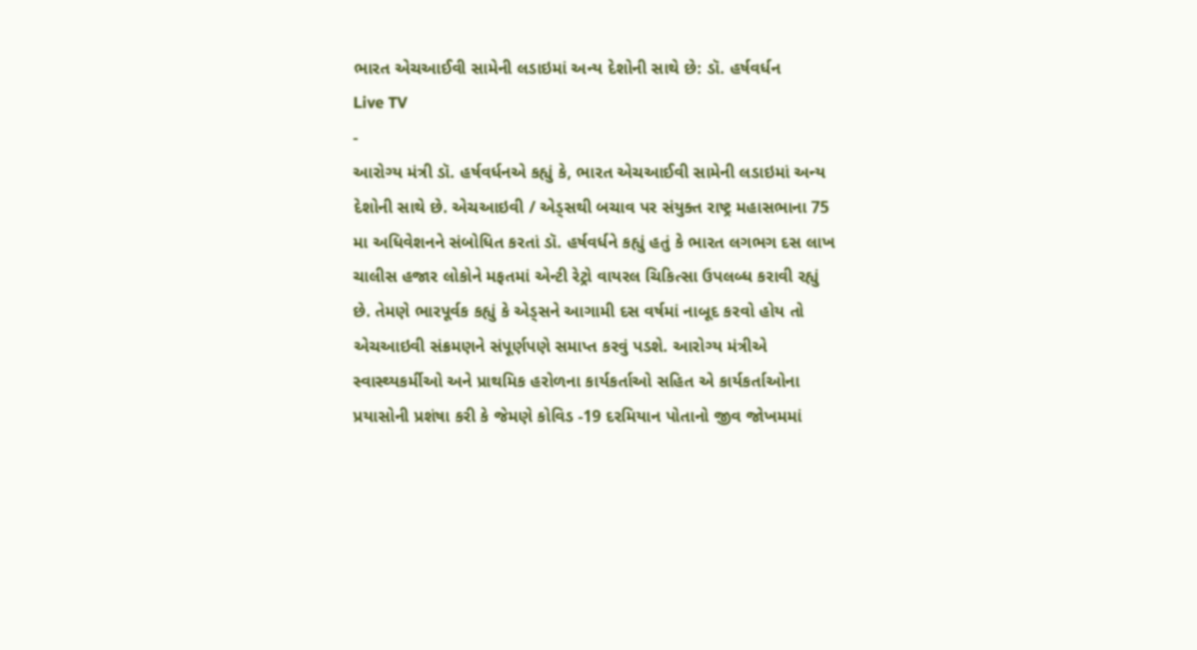ભારત એચઆઈવી સામેની લડાઇમાં અન્ય દેશોની સાથે છે: ડૉ. હર્ષવર્ધન
Live TV
-
આરોગ્ય મંત્રી ડૉ. હર્ષવર્ધનએ કહ્યું કે, ભારત એચઆઈવી સામેની લડાઇમાં અન્ય દેશોની સાથે છે. એચઆઇવી / એડ્સથી બચાવ પર સંયુક્ત રાષ્ટ્ર મહાસભાના 75 મા અધિવેશનને સંબોધિત કરતાં ડૉ. હર્ષવર્ધને કહ્યું હતું કે ભારત લગભગ દસ લાખ ચાલીસ હજાર લોકોને મફતમાં એન્ટી રેટ્રો વાયરલ ચિકિત્સા ઉપલબ્ધ કરાવી રહ્યું છે. તેમણે ભારપૂર્વક કહ્યું કે એડ્સને આગામી દસ વર્ષમાં નાબૂદ કરવો હોય તો એચઆઇવી સંક્રમણને સંપૂર્ણપણે સમાપ્ત કરવું પડશે. આરોગ્ય મંત્રીએ સ્વાસ્થ્યકર્મીઓ અને પ્રાથમિક હરોળના કાર્યકર્તાઓ સહિત એ કાર્યકર્તાઓના પ્રયાસોની પ્રશંષા કરી કે જેમણે કોવિડ -19 દરમિયાન પોતાનો જીવ જોખમમાં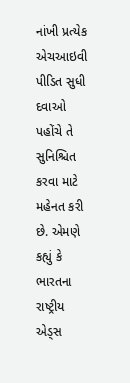નાંખી પ્રત્યેક એચઆઇવી પીડિત સુધી દવાઓ પહોંચે તે સુનિશ્ચિત કરવા માટે મહેનત કરી છે. એમણે કહ્યું કે ભારતના રાષ્ટ્રીય એડ્સ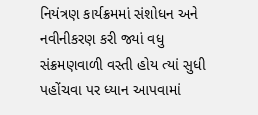નિયંત્રણ કાર્યક્રમમાં સંશોધન અને નવીનીકરણ કરી જ્યાં વધુ સંક્રમણવાળી વસ્તી હોય ત્યાં સુધી પહોંચવા પર ધ્યાન આપવામાં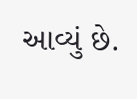આવ્યું છે.